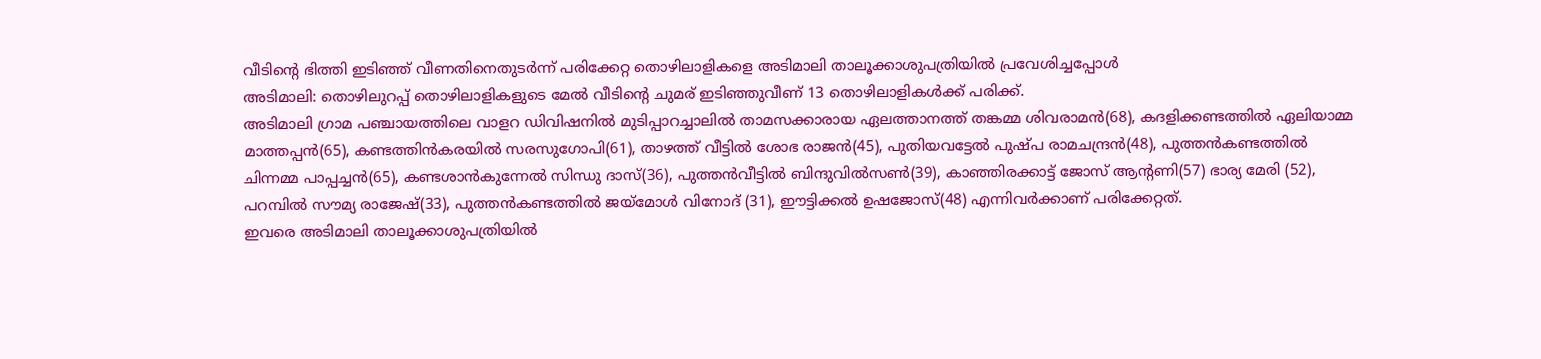വീടിന്റെ ഭിത്തി ഇടിഞ്ഞ് വീണതിനെതുടർന്ന് പരിക്കേറ്റ തൊഴിലാളികളെ അടിമാലി താലൂക്കാശുപത്രിയിൽ പ്രവേശിച്ചപ്പോൾ
അടിമാലി: തൊഴിലുറപ്പ് തൊഴിലാളികളുടെ മേൽ വീടിന്റെ ചുമര് ഇടിഞ്ഞുവീണ് 13 തൊഴിലാളികൾക്ക് പരിക്ക്.
അടിമാലി ഗ്രാമ പഞ്ചായത്തിലെ വാളറ ഡിവിഷനിൽ മുടിപ്പാറച്ചാലിൽ താമസക്കാരായ ഏലത്താനത്ത് തങ്കമ്മ ശിവരാമൻ(68), കദളിക്കണ്ടത്തിൽ ഏലിയാമ്മ മാത്തപ്പൻ(65), കണ്ടത്തിൻകരയിൽ സരസുഗോപി(61), താഴത്ത് വീട്ടിൽ ശോഭ രാജൻ(45), പുതിയവട്ടേൽ പുഷ്പ രാമചന്ദ്രൻ(48), പുത്തൻകണ്ടത്തിൽ ചിന്നമ്മ പാപ്പച്ചൻ(65), കണ്ടശാൻകുന്നേൽ സിന്ധു ദാസ്(36), പുത്തൻവീട്ടിൽ ബിന്ദുവിൽസൺ(39), കാഞ്ഞിരക്കാട്ട് ജോസ് ആന്റണി(57) ഭാര്യ മേരി (52), പറമ്പിൽ സൗമ്യ രാജേഷ്(33), പുത്തൻകണ്ടത്തിൽ ജയ്മോൾ വിനോദ് (31), ഈട്ടിക്കൽ ഉഷജോസ്(48) എന്നിവർക്കാണ് പരിക്കേറ്റത്.
ഇവരെ അടിമാലി താലൂക്കാശുപത്രിയിൽ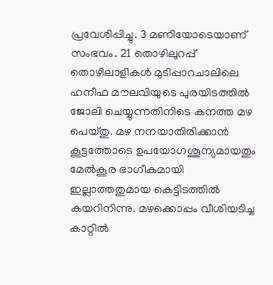പ്രവേശിപ്പിച്ചു. 3 മണിയോടെയാണ് സംഭവം. 21 തൊഴിലുറപ്പ് തൊഴിലാളികൾ മുടിപ്പാറചാലിലെ ഹനീഫ മൗലവിയുടെ പുരയിടത്തിൽ ജോലി ചെയ്യുന്നതിനിടെ കനത്ത മഴ പെയ്തു. മഴ നനയാതിരിക്കാൻ കൂട്ടത്തോടെ ഉപയോഗശൂന്യമായതും മേൽകൂര ഭാഗീകമായി ഇല്ലാത്തതുമായ കെട്ടിടത്തിൽ കയറിനിന്നു. മഴക്കൊപ്പം വീശിയടിച്ച കാറ്റിൽ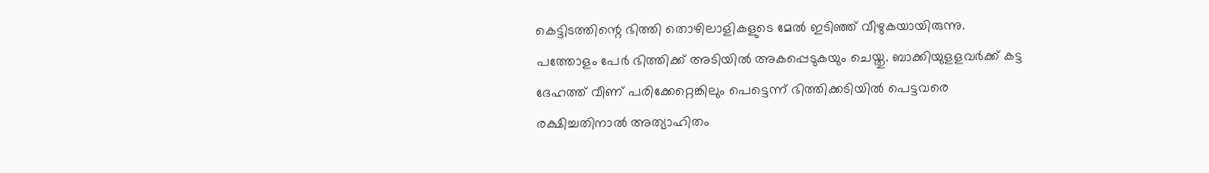കെട്ടിടത്തിന്റെ ഭിത്തി തൊഴിലാളികളുടെ മേൽ ഇടിഞ്ഞ് വീഴുകയായിരുന്നു.
പത്തോളം പേർ ഭിത്തിക്ക് അടിയിൽ അകപ്പെടുകയും ചെയ്തു. ബാക്കിയുളളവർക്ക് കട്ട ദേഹത്ത് വീണ് പരിക്കേറ്റെങ്കിലും പെട്ടെന്ന് ഭിത്തിക്കടിയിൽ പെട്ടവരെ രക്ഷിച്ചതിനാൽ അത്യാഹിതം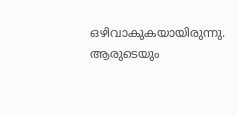ഒഴിവാകുകയായിരുന്നു. ആരുടെയും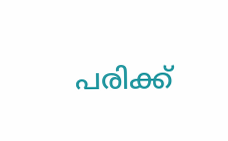പരിക്ക്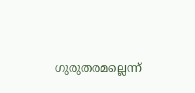ഗുരുതരമല്ലെന്ന്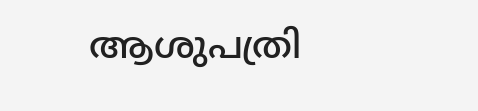ആശുപത്രി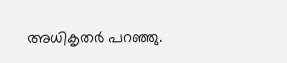അധികൃതർ പറഞ്ഞു.